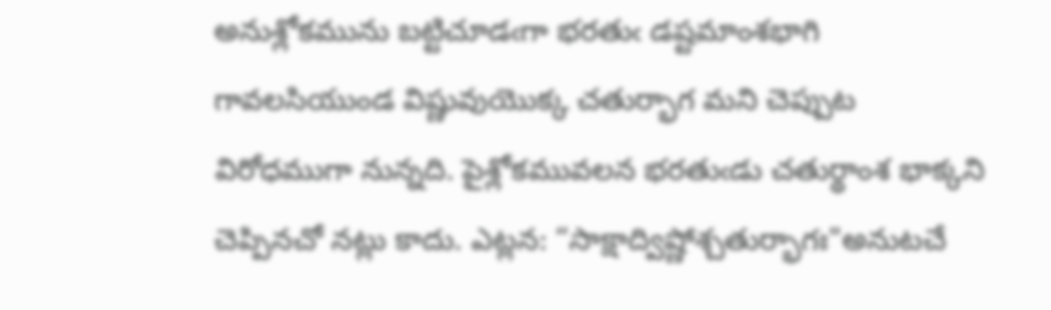అనుశ్లోకమును బట్టిచూడఁగా భరతుఁ డష్టమాంశభాగి గావలసియుండ విష్ణువుయొక్క చతుర్భాగ మని చెప్పుట విరోధముగా నున్నది. పైశ్లోకమువలన భరతుఁడు చతుర్థాంశ భాక్కని చెప్పినచో నట్లు కాదు. ఎట్లన: “సాక్షాద్విష్ణోశ్చతుర్భాగః"అనుటచే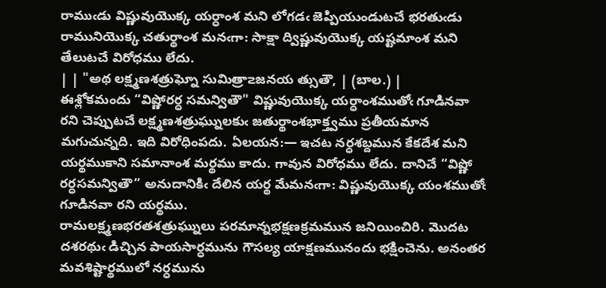రాముఁడు విష్ణువుయొక్క యర్ధాంశ మని లోగడఁ జెప్పియుండుటచే భరతుఁడు రామునియొక్క చతుర్థాంశ మనఁగా: సాక్షా ద్విష్ణువుయొక్క యష్టమాంశ మని తేలుటచే విరోధము లేదు.
| | "అథ లక్ష్మణశత్రుఘ్నో సుమిత్రా౽జనయ త్సుతౌ, | (బాల.) |
ఈశ్లోకమందు “విష్ణోరర్ధ సమన్వితౌ" విష్ణువుయొక్క యర్ధాంశముతోఁ గూడినవా రని చెప్పుటచే లక్ష్మణశత్రుఘ్నులకుఁ జతుర్థాంశభాక్త్వము ప్రతీయమాన మగుచున్నది. ఇది విరోధింపదు. ఏలయన:— ఇచట నర్ధశబ్దమున కేకదేశ మని యర్థముకాని సమానాంశ మర్థము కాదు. గావున విరోధము లేదు. దానిచే “విష్ణో రర్ధసమన్వితౌ” అనుదానికిఁ దేలిన యర్థ మేమనఁగా: విష్ణువుయొక్క యంశముతోఁ గూడినవా రని యర్థము.
రామలక్ష్మణభరతశత్రుఘ్నులు పరమాన్నభక్షణక్రమమున జనియించిరి. మొదట దశరథుఁ డిచ్చిన పాయసార్ధమును గౌసల్య యాక్షణమునందు భక్షించెను. అనంతర మవశిష్టార్థములో నర్ధమును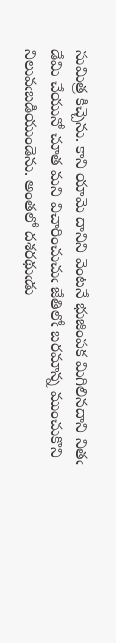సుమిత్ర కిచ్చెను. కాని యామె దానిని వెంటనే భుజింపక మిగిలినదాని నితఁ డేమి చేయునో చూత మని విచారించుచుఁ జేతిలోఁ బరమాన్న ముంచుకొని నిలువఁబడియుండెను. అంతలో దశరథుఁడు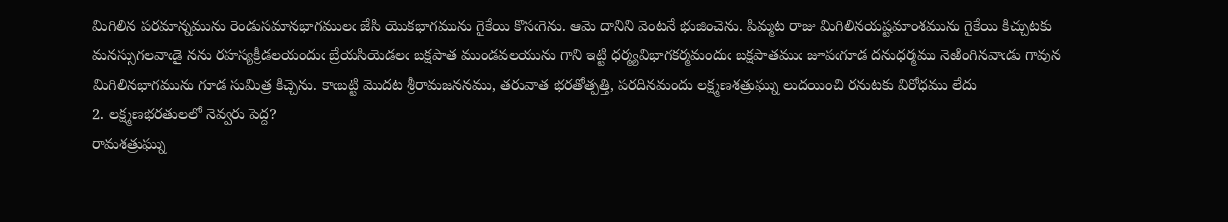మిగిలిన పరమాన్నమును రెండుసమానభాగములఁ జేసి యొకభాగమును గైకేయి కొసఁగెను. ఆమె దానిని వెంటనే భుజించెను. పిమ్మట రాజు మిగిలినయష్టమాంశమును గైకేయి కిచ్చుటకు మనస్సుగలవాఁడై నను రహస్యక్రీడలయందుఁ బ్రేయసియెడలఁ బక్షపాత ముండవలయును గాని ఇట్టి ధర్మ్యవిభాగకర్మమందుఁ బక్షపాతముఁ జూపఁగూడ దనుధర్మము నెఱింగినవాఁడు గావున మిగిలినభాగమును గూడ సుమిత్ర కిచ్చెను. కాఁబట్టి మొదట శ్రీరామజననము, తరువాత భరతోత్పత్తి, పరదినమందు లక్ష్మణశత్రుఘ్ను లుదయించి రనుటకు విరోధము లేదు
2. లక్ష్మణభరతులలో నెవ్వరు పెద్ద?
రామశత్రుఘ్ను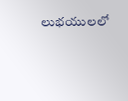లుభయులలో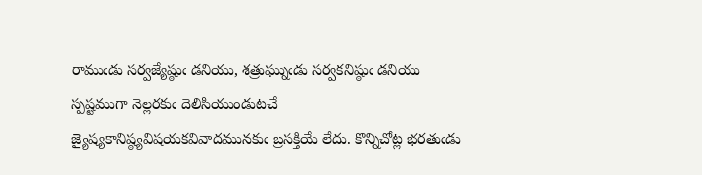రాముఁడు సర్వజ్యేష్ఠుఁ డనియు, శత్రుఘ్నుఁడు సర్వకనిష్ఠుఁ డనియు స్పష్టముగా నెల్లరకుఁ దెలిసియుండుటచే జ్యైష్యకానిష్ఠ్యవిషయకవివాదమునకుఁ బ్రసక్తియే లేదు. కొన్నిచోట్ల భరతుఁడు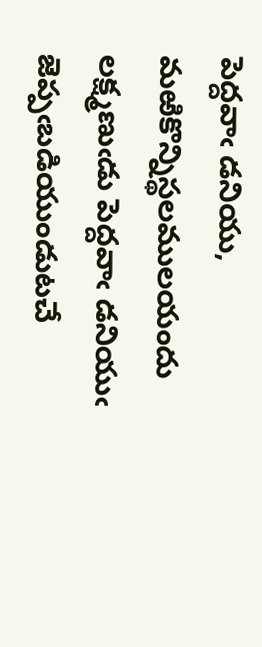పెద్దవాఁ డనియు, మఱికొన్నిస్థలములయందు లక్ష్మణుఁడు పెద్దవాఁ డనియుఁ జెప్పఁబడియుండుటచే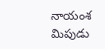నాయంశ మిపుడు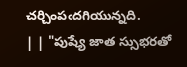చర్చింపఁదగియున్నది.
| | "పుష్యే జాత స్సుభరతో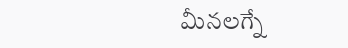మీనలగ్నే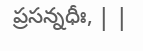ప్రసన్నధీః, | |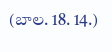(బాల. 18. 14.)